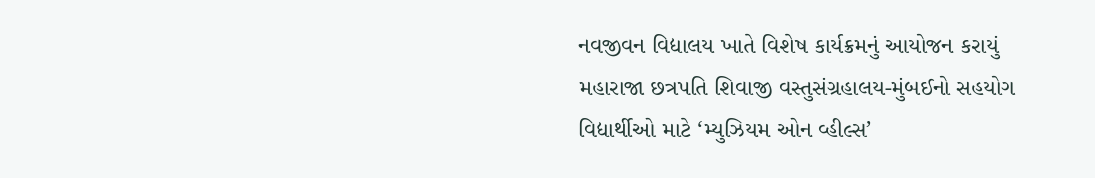નવજીવન વિદ્યાલય ખાતે વિશેષ કાર્યક્રમનું આયોજન કરાયું
મહારાજા છત્રપતિ શિવાજી વસ્તુસંગ્રહાલય-મુંબઈનો સહયોગ
વિદ્યાર્થીઓ માટે ‘મ્યુઝિયમ ઓન વ્હીલ્સ’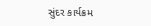સુંદર કાર્યક્રમ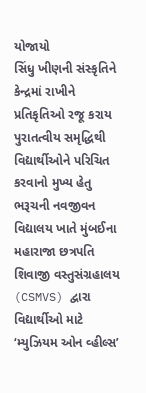યોજાયો
સિંધુ ખીણની સંસ્કૃતિને કેન્દ્રમાં રાખીને પ્રતિકૃતિઓ રજૂ કરાય
પુરાતત્વીય સમૃદ્ધિથી વિદ્યાર્થીઓને પરિચિત કરવાનો મુખ્ય હેતુ
ભરૂચની નવજીવન વિદ્યાલય ખાતે મુંબઈના મહારાજા છત્રપતિ શિવાજી વસ્તુસંગ્રહાલય (CSMVS) દ્વારા વિદ્યાર્થીઓ માટે ‘મ્યુઝિયમ ઓન વ્હીલ્સ’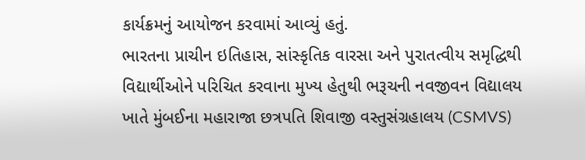કાર્યક્રમનું આયોજન કરવામાં આવ્યું હતું.
ભારતના પ્રાચીન ઇતિહાસ, સાંસ્કૃતિક વારસા અને પુરાતત્વીય સમૃદ્ધિથી વિદ્યાર્થીઓને પરિચિત કરવાના મુખ્ય હેતુથી ભરૂચની નવજીવન વિદ્યાલય ખાતે મુંબઈના મહારાજા છત્રપતિ શિવાજી વસ્તુસંગ્રહાલય (CSMVS)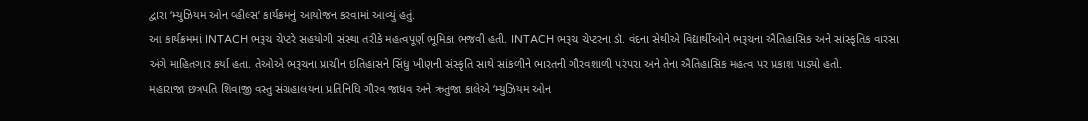દ્વારા ‘મ્યુઝિયમ ઓન વ્હીલ્સ’ કાર્યક્રમનું આયોજન કરવામાં આવ્યું હતું.
આ કાર્યક્રમમાં INTACH ભરૂચ ચેપ્ટરે સહયોગી સંસ્થા તરીકે મહત્વપૂર્ણ ભૂમિકા ભજવી હતી. INTACH ભરૂચ ચેપ્ટરના ડૉ. વંદના સેથીએ વિદ્યાર્થીઓને ભરૂચના ઐતિહાસિક અને સાંસ્કૃતિક વારસા અંગે માહિતગાર કર્યા હતા. તેઓએ ભરૂચના પ્રાચીન ઇતિહાસને સિંધુ ખીણની સંસ્કૃતિ સાથે સાંકળીને ભારતની ગૌરવશાળી પરંપરા અને તેના ઐતિહાસિક મહત્વ પર પ્રકાશ પાડ્યો હતો.
મહારાજા છત્રપતિ શિવાજી વસ્તુ સંગ્રહાલયના પ્રતિનિધિ ગૌરવ જાધવ અને ઋતુજા કાલેએ ‘મ્યુઝિયમ ઓન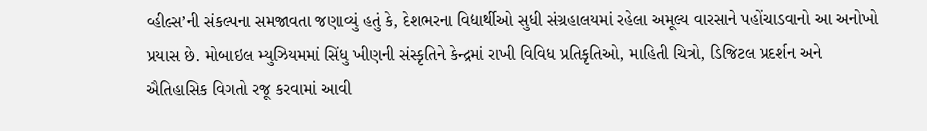વ્હીલ્સ’ની સંકલ્પના સમજાવતા જણાવ્યું હતું કે, દેશભરના વિદ્યાર્થીઓ સુધી સંગ્રહાલયમાં રહેલા અમૂલ્ય વારસાને પહોંચાડવાનો આ અનોખો પ્રયાસ છે. મોબાઇલ મ્યુઝિયમમાં સિંધુ ખીણની સંસ્કૃતિને કેન્દ્રમાં રાખી વિવિધ પ્રતિકૃતિઓ, માહિતી ચિત્રો, ડિજિટલ પ્રદર્શન અને ઐતિહાસિક વિગતો રજૂ કરવામાં આવી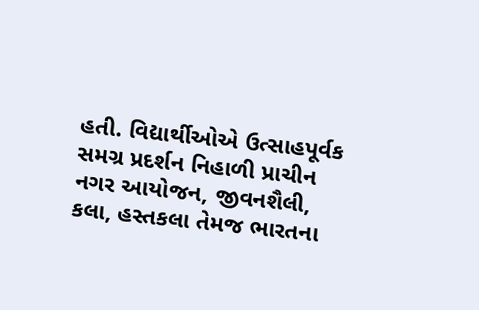હતી. વિદ્યાર્થીઓએ ઉત્સાહપૂર્વક સમગ્ર પ્રદર્શન નિહાળી પ્રાચીન નગર આયોજન, જીવનશૈલી, કલા, હસ્તકલા તેમજ ભારતના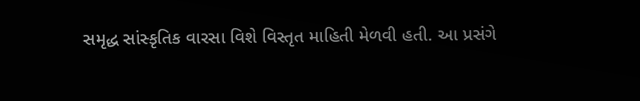સમૃદ્ધ સાંસ્કૃતિક વારસા વિશે વિસ્તૃત માહિતી મેળવી હતી. આ પ્રસંગે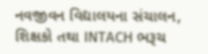નવજીવન વિદ્યાલયના સંચાલન, શિક્ષકો તથા INTACH ભરૂચ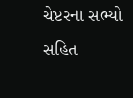ચેપ્ટરના સભ્યો સહિત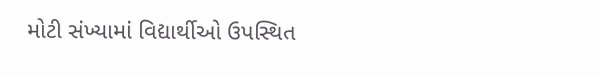મોટી સંખ્યામાં વિદ્યાર્થીઓ ઉપસ્થિત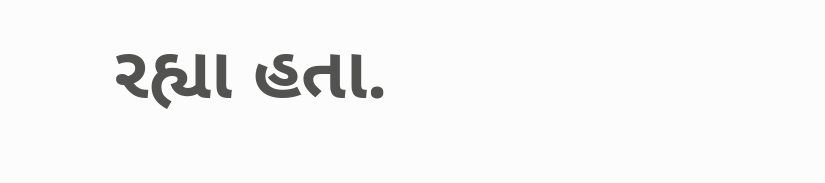રહ્યા હતા.